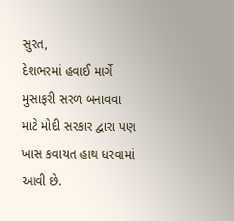સુરત,
દેશભરમાં હવાઈ માર્ગે મુસાફરી સરળ બનાવવા માટે મોદી સરકાર દ્વારા પણ ખાસ કવાયત હાથ ધરવામાં આવી છે.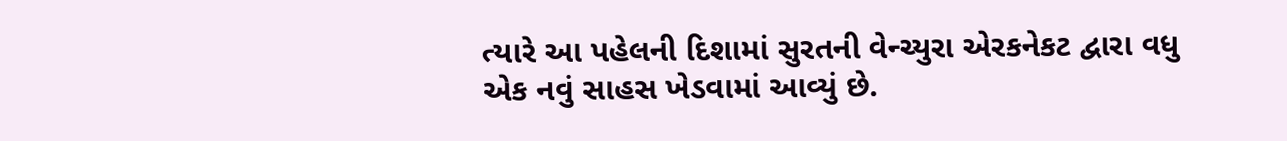ત્યારે આ પહેલની દિશામાં સુરતની વેન્ચ્યુરા એરકનેકટ દ્વારા વધુ એક નવું સાહસ ખેડવામાં આવ્યું છે.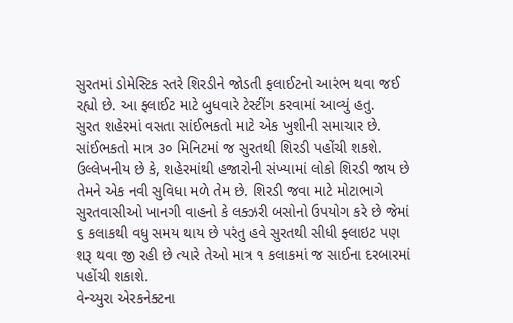સુરતમાં ડોમેસ્ટિક સ્તરે શિરડીને જોડતી ફલાઈટનો આરંભ થવા જઈ રહ્યો છે. આ ફ્લાઈટ માટે બુધવારે ટેસ્ટીંગ કરવામાં આવ્યું હતુ.
સુરત શહેરમાં વસતા સાંઈભકતો માટે એક ખુશીની સમાચાર છે. સાંઈભકતો માત્ર ૩૦ મિનિટમાં જ સુરતથી શિરડી પહોંચી શકશે. ઉલ્લેખનીય છે કે, શહેરમાંથી હજારોની સંખ્યામાં લોકો શિરડી જાય છે તેમને એક નવી સુવિધા મળે તેમ છે. શિરડી જવા માટે મોટાભાગે સુરતવાસીઓ ખાનગી વાહનો કે લક્ઝરી બસોનો ઉપયોગ કરે છે જેમાં ૬ કલાકથી વધુ સમય થાય છે પરંતુ હવે સુરતથી સીધી ફ્લાઇટ પણ શરૂ થવા જી રહી છે ત્યારે તેઓ માત્ર ૧ કલાકમાં જ સાઈના દરબારમાં પહોંચી શકાશે.
વેન્ચ્યુરા એરકનેક્ટના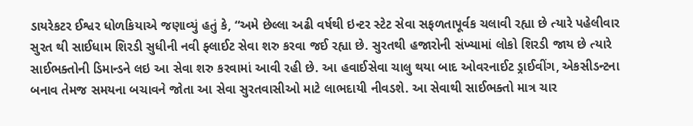ડાયરેકટર ઈશ્વર ધોળકિયાએ જણાવ્યું હતું કે, “અમે છેલ્લા અઢી વર્ષથી ઇન્ટર સ્ટેટ સેવા સફળતાપૂર્વક ચલાવી રહ્યા છે ત્યારે પહેલીવાર સુરત થી સાઈધામ શિરડી સુધીની નવી ફ્લાઈટ સેવા શરુ કરવા જઈ રહ્યા છે. સુરતથી હજારોની સંખ્યામાં લોકો શિરડી જાય છે ત્યારે સાઈભક્તોની ડિમાન્ડને લઇ આ સેવા શરુ કરવામાં આવી રહી છે. આ હવાઈસેવા ચાલુ થયા બાદ ઓવરનાઈટ ડ્રાઈવીંગ, એકસીડન્ટના બનાવ તેમજ સમયના બચાવને જોતા આ સેવા સુરતવાસીઓ માટે લાભદાયી નીવડશે. આ સેવાથી સાઈભક્તો માત્ર ચાર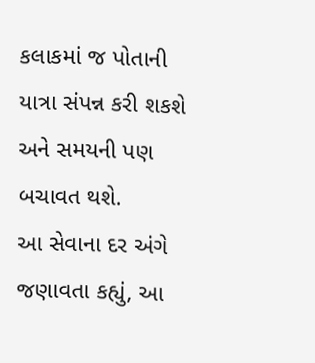કલાકમાં જ પોતાની યાત્રા સંપન્ન કરી શકશે અને સમયની પણ બચાવત થશે.
આ સેવાના દર અંગે જણાવતા કહ્યું, આ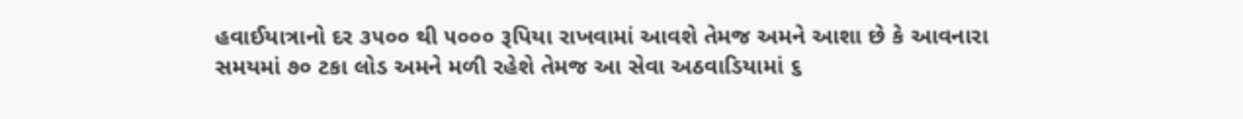હવાઈયાત્રાનો દર ૩૫૦૦ થી ૫૦૦૦ રૂપિયા રાખવામાં આવશે તેમજ અમને આશા છે કે આવનારા સમયમાં ૭૦ ટકા લોડ અમને મળી રહેશે તેમજ આ સેવા અઠવાડિયામાં ૬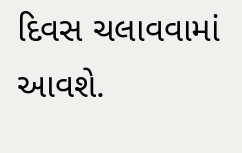દિવસ ચલાવવામાં આવશે.